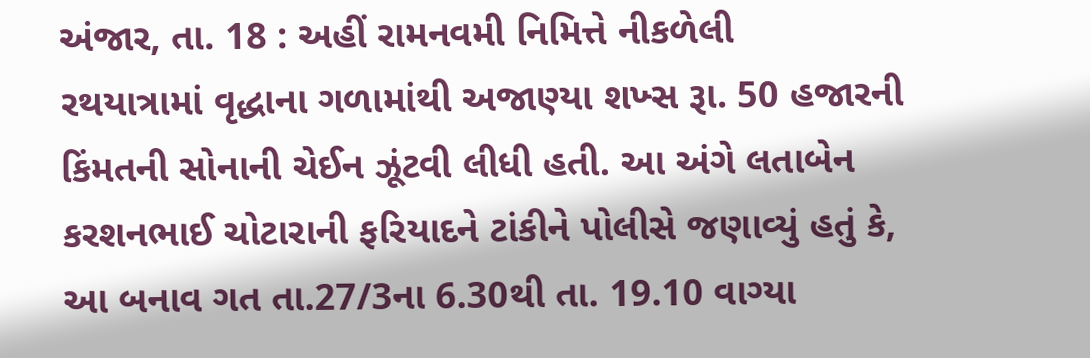અંજાર, તા. 18 : અહીં રામનવમી નિમિત્તે નીકળેલી
રથયાત્રામાં વૃદ્ધાના ગળામાંથી અજાણ્યા શખ્સ રૂા. 50 હજારની કિંમતની સોનાની ચેઈન ઝૂંટવી લીધી હતી. આ અંગે લતાબેન
કરશનભાઈ ચોટારાની ફરિયાદને ટાંકીને પોલીસે જણાવ્યું હતું કે, આ બનાવ ગત તા.27/3ના 6.30થી તા. 19.10 વાગ્યા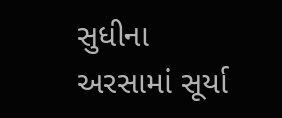સુધીના અરસામાં સૂર્યા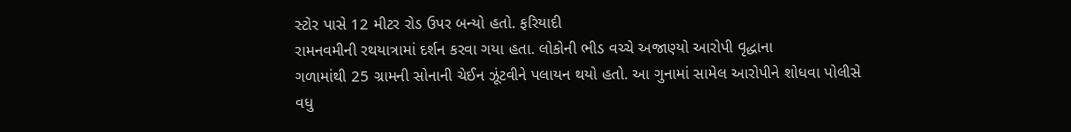સ્ટોર પાસે 12 મીટર રોડ ઉપર બન્યો હતો. ફરિયાદી
રામનવમીની રથયાત્રામાં દર્શન કરવા ગયા હતા. લોકોની ભીડ વચ્ચે અજાણ્યો આરોપી વૃદ્ધાના
ગળામાંથી 25 ગ્રામની સોનાની ચેઈન ઝૂંટવીને પલાયન થયો હતો. આ ગુનામાં સામેલ આરોપીને શોધવા પોલીસે
વધુ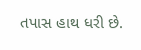તપાસ હાથ ધરી છે.